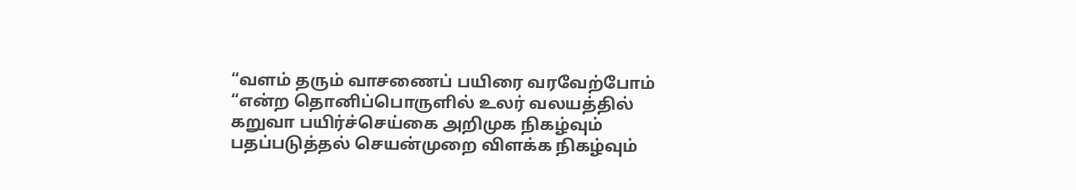“வளம் தரும் வாசணைப் பயிரை வரவேற்போம் “என்ற தொனிப்பொருளில் உலர் வலயத்தில் கறுவா பயிர்ச்செய்கை அறிமுக நிகழ்வும் பதப்படுத்தல் செயன்முறை விளக்க நிகழ்வும்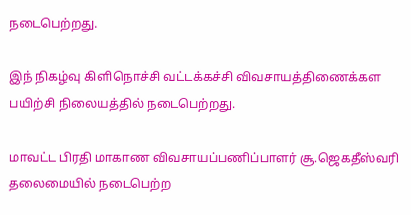நடைபெற்றது.

இந் நிகழ்வு கிளிநொச்சி வட்டக்கச்சி விவசாயத்திணைக்கள பயிற்சி நிலையத்தில் நடைபெற்றது.

மாவட்ட பிரதி மாகாண விவசாயப்பணிப்பாளர் சூ.ஜெகதீஸ்வரி தலைமையில் நடைபெற்ற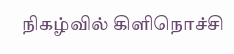நிகழ்வில் கிளிநொச்சி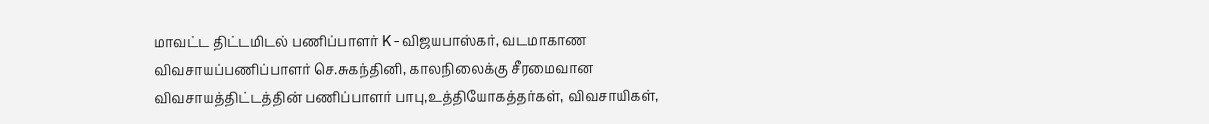மாவட்ட திட்டமிடல் பணிப்பாளர் K-விஜயபாஸ்கர், வடமாகாண விவசாயப்பணிப்பாளர் செ.சுகந்தினி, காலநிலைக்கு சீரமைவான விவசாயத்திட்டத்தின் பணிப்பாளர் பாபு,உத்தியோகத்தர்கள், விவசாயிகள்,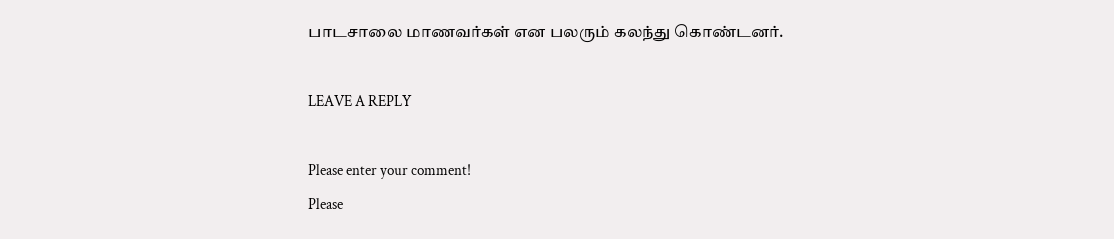பாடசாலை மாணவர்கள் என பலரும் கலந்து கொண்டனர்.

LEAVE A REPLY

Please enter your comment!
Please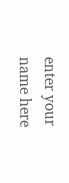enter your name here